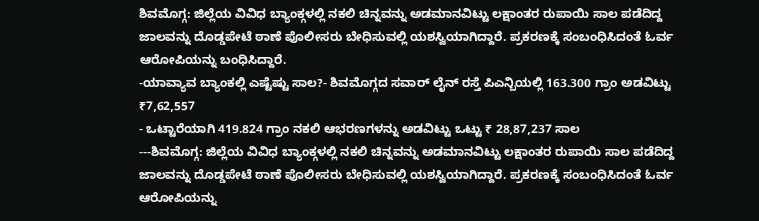ಶಿವಮೊಗ್ಗ: ಜಿಲ್ಲೆಯ ವಿವಿಧ ಬ್ಯಾಂಕ್ಗಳಲ್ಲಿ ನಕಲಿ ಚಿನ್ನವನ್ನು ಅಡಮಾನವಿಟ್ಟು ಲಕ್ಷಾಂತರ ರುಪಾಯಿ ಸಾಲ ಪಡೆದಿದ್ದ ಜಾಲವನ್ನು ದೊಡ್ಡಪೇಟೆ ಠಾಣೆ ಪೊಲೀಸರು ಬೇಧಿಸುವಲ್ಲಿ ಯಶಸ್ವಿಯಾಗಿದ್ದಾರೆ. ಪ್ರಕರಣಕ್ಕೆ ಸಂಬಂಧಿಸಿದಂತೆ ಓರ್ವ ಆರೋಪಿಯನ್ನು ಬಂಧಿಸಿದ್ದಾರೆ.
-ಯಾವ್ಯಾವ ಬ್ಯಾಂಕಲ್ಲಿ ಎಷ್ಟೆಷ್ಟು ಸಾಲ?- ಶಿವಮೊಗ್ಗದ ಸವಾರ್ ಲೈನ್ ರಸ್ತೆ ಪಿಎನ್ಬಿಯಲ್ಲಿ 163.300 ಗ್ರಾಂ ಅಡವಿಟ್ಟು ₹7,62,557
- ಒಟ್ಟಾರೆಯಾಗಿ 419.824 ಗ್ರಾಂ ನಕಲಿ ಆಭರಣಗಳನ್ನು ಅಡವಿಟ್ಟು ಒಟ್ಟು ₹ 28,87,237 ಸಾಲ
---ಶಿವಮೊಗ್ಗ: ಜಿಲ್ಲೆಯ ವಿವಿಧ ಬ್ಯಾಂಕ್ಗಳಲ್ಲಿ ನಕಲಿ ಚಿನ್ನವನ್ನು ಅಡಮಾನವಿಟ್ಟು ಲಕ್ಷಾಂತರ ರುಪಾಯಿ ಸಾಲ ಪಡೆದಿದ್ದ ಜಾಲವನ್ನು ದೊಡ್ಡಪೇಟೆ ಠಾಣೆ ಪೊಲೀಸರು ಬೇಧಿಸುವಲ್ಲಿ ಯಶಸ್ವಿಯಾಗಿದ್ದಾರೆ. ಪ್ರಕರಣಕ್ಕೆ ಸಂಬಂಧಿಸಿದಂತೆ ಓರ್ವ ಆರೋಪಿಯನ್ನು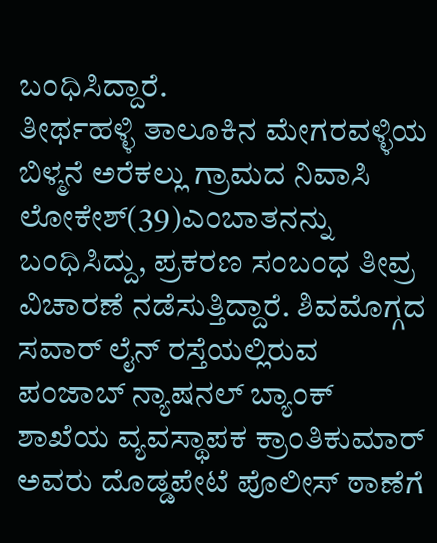ಬಂಧಿಸಿದ್ದಾರೆ.
ತೀರ್ಥಹಳ್ಳಿ ತಾಲೂಕಿನ ಮೇಗರವಳ್ಳಿಯ ಬಿಳ್ಮನೆ ಅರೆಕಲ್ಲು ಗ್ರಾಮದ ನಿವಾಸಿ ಲೋಕೇಶ್(39)ಎಂಬಾತನನ್ನು ಬಂಧಿಸಿದ್ದು, ಪ್ರಕರಣ ಸಂಬಂಧ ತೀವ್ರ ವಿಚಾರಣೆ ನಡೆಸುತ್ತಿದ್ದಾರೆ. ಶಿವಮೊಗ್ಗದ ಸವಾರ್ ಲೈನ್ ರಸ್ತೆಯಲ್ಲಿರುವ ಪಂಜಾಬ್ ನ್ಯಾಷನಲ್ ಬ್ಯಾಂಕ್ ಶಾಖೆಯ ವ್ಯವಸ್ಥಾಪಕ ಕ್ರಾಂತಿಕುಮಾರ್ ಅವರು ದೊಡ್ಡಪೇಟೆ ಪೊಲೀಸ್ ಠಾಣೆಗೆ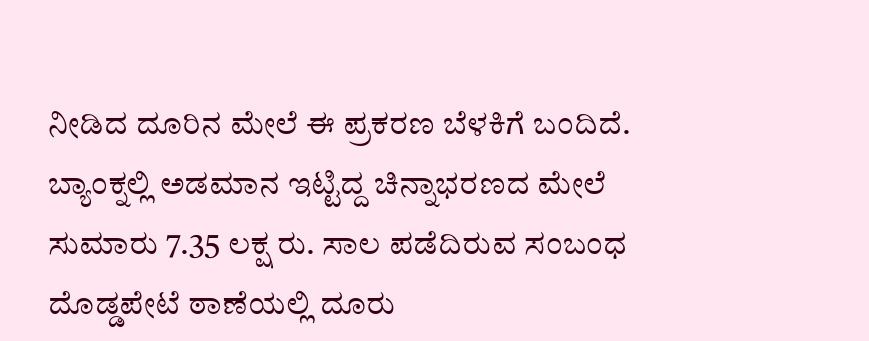ನೀಡಿದ ದೂರಿನ ಮೇಲೆ ಈ ಪ್ರಕರಣ ಬೆಳಕಿಗೆ ಬಂದಿದೆ.
ಬ್ಯಾಂಕ್ನಲ್ಲಿ ಅಡಮಾನ ಇಟ್ಟಿದ್ದ ಚಿನ್ನಾಭರಣದ ಮೇಲೆ ಸುಮಾರು 7.35 ಲಕ್ಷ ರು. ಸಾಲ ಪಡೆದಿರುವ ಸಂಬಂಧ ದೊಡ್ಡಪೇಟೆ ಠಾಣೆಯಲ್ಲಿ ದೂರು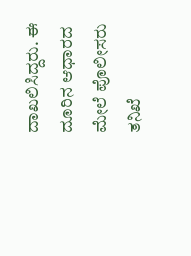ದಾಖಲಿಸಿದ್ದರು. ಈ ದೂರಿನ ಆಧಾರದ ಮೇಲೆ ಪೊಲೀಸರು ತನಿಖೆ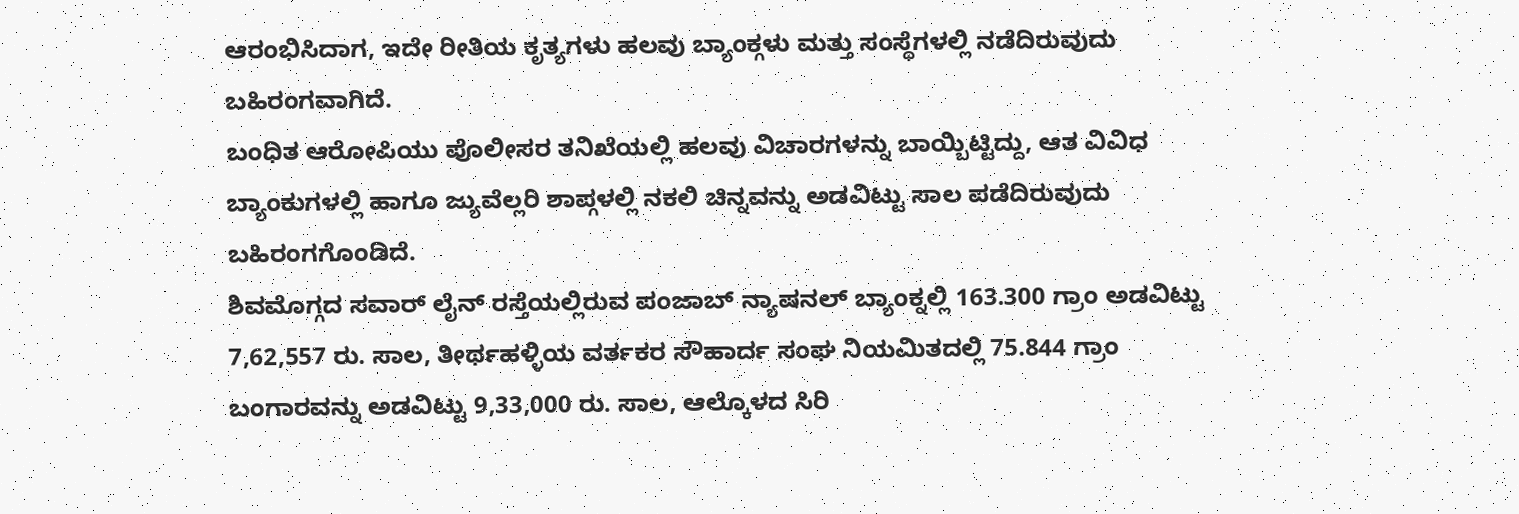ಆರಂಭಿಸಿದಾಗ, ಇದೇ ರೀತಿಯ ಕೃತ್ಯಗಳು ಹಲವು ಬ್ಯಾಂಕ್ಗಳು ಮತ್ತು ಸಂಸ್ಥೆಗಳಲ್ಲಿ ನಡೆದಿರುವುದು ಬಹಿರಂಗವಾಗಿದೆ.
ಬಂಧಿತ ಆರೋಪಿಯು ಪೊಲೀಸರ ತನಿಖೆಯಲ್ಲಿ ಹಲವು ವಿಚಾರಗಳನ್ನು ಬಾಯ್ಬಿಟ್ಟಿದ್ದು, ಆತ ವಿವಿಧ ಬ್ಯಾಂಕುಗಳಲ್ಲಿ ಹಾಗೂ ಜ್ಯುವೆಲ್ಲರಿ ಶಾಪ್ಗಳಲ್ಲಿ ನಕಲಿ ಚಿನ್ನವನ್ನು ಅಡವಿಟ್ಟು ಸಾಲ ಪಡೆದಿರುವುದು ಬಹಿರಂಗಗೊಂಡಿದೆ.
ಶಿವಮೊಗ್ಗದ ಸವಾರ್ ಲೈನ್ ರಸ್ತೆಯಲ್ಲಿರುವ ಪಂಜಾಬ್ ನ್ಯಾಷನಲ್ ಬ್ಯಾಂಕ್ನಲ್ಲಿ 163.300 ಗ್ರಾಂ ಅಡವಿಟ್ಟು 7,62,557 ರು. ಸಾಲ, ತೀರ್ಥಹಳ್ಳಿಯ ವರ್ತಕರ ಸೌಹಾರ್ದ ಸಂಘ ನಿಯಮಿತದಲ್ಲಿ 75.844 ಗ್ರಾಂ ಬಂಗಾರವನ್ನು ಅಡವಿಟ್ಟು 9,33,000 ರು. ಸಾಲ, ಆಲ್ಕೊಳದ ಸಿರಿ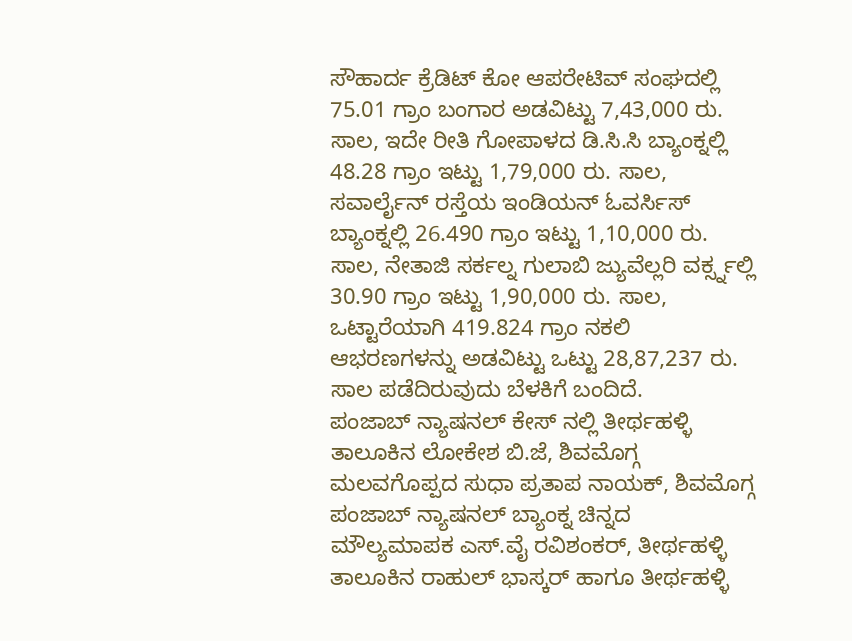ಸೌಹಾರ್ದ ಕ್ರೆಡಿಟ್ ಕೋ ಆಪರೇಟಿವ್ ಸಂಘದಲ್ಲಿ 75.01 ಗ್ರಾಂ ಬಂಗಾರ ಅಡವಿಟ್ಟು 7,43,000 ರು. ಸಾಲ, ಇದೇ ರೀತಿ ಗೋಪಾಳದ ಡಿ.ಸಿ.ಸಿ ಬ್ಯಾಂಕ್ನಲ್ಲಿ 48.28 ಗ್ರಾಂ ಇಟ್ಟು 1,79,000 ರು. ಸಾಲ, ಸವಾರ್ಲೈನ್ ರಸ್ತೆಯ ಇಂಡಿಯನ್ ಓವರ್ಸಿಸ್ ಬ್ಯಾಂಕ್ನಲ್ಲಿ 26.490 ಗ್ರಾಂ ಇಟ್ಟು 1,10,000 ರು. ಸಾಲ, ನೇತಾಜಿ ಸರ್ಕಲ್ನ ಗುಲಾಬಿ ಜ್ಯುವೆಲ್ಲರಿ ವರ್ಕ್ಸ್ನಲ್ಲಿ 30.90 ಗ್ರಾಂ ಇಟ್ಟು 1,90,000 ರು. ಸಾಲ, ಒಟ್ಟಾರೆಯಾಗಿ 419.824 ಗ್ರಾಂ ನಕಲಿ ಆಭರಣಗಳನ್ನು ಅಡವಿಟ್ಟು ಒಟ್ಟು 28,87,237 ರು. ಸಾಲ ಪಡೆದಿರುವುದು ಬೆಳಕಿಗೆ ಬಂದಿದೆ.
ಪಂಜಾಬ್ ನ್ಯಾಷನಲ್ ಕೇಸ್ ನಲ್ಲಿ ತೀರ್ಥಹಳ್ಳಿ ತಾಲೂಕಿನ ಲೋಕೇಶ ಬಿ.ಜೆ, ಶಿವಮೊಗ್ಗ ಮಲವಗೊಪ್ಪದ ಸುಧಾ ಪ್ರತಾಪ ನಾಯಕ್, ಶಿವಮೊಗ್ಗ ಪಂಜಾಬ್ ನ್ಯಾಷನಲ್ ಬ್ಯಾಂಕ್ನ ಚಿನ್ನದ ಮೌಲ್ಯಮಾಪಕ ಎಸ್.ವೈ ರವಿಶಂಕರ್, ತೀರ್ಥಹಳ್ಳಿ ತಾಲೂಕಿನ ರಾಹುಲ್ ಭಾಸ್ಕರ್ ಹಾಗೂ ತೀರ್ಥಹಳ್ಳಿ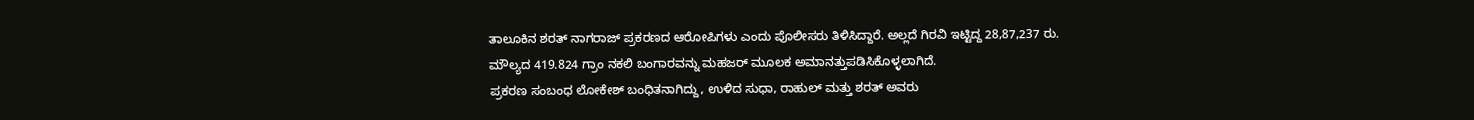ತಾಲೂಕಿನ ಶರತ್ ನಾಗರಾಜ್ ಪ್ರಕರಣದ ಆರೋಪಿಗಳು ಎಂದು ಪೊಲೀಸರು ತಿಳಿಸಿದ್ದಾರೆ. ಅಲ್ಲದೆ ಗಿರವಿ ಇಟ್ಟಿದ್ದ 28,87,237 ರು. ಮೌಲ್ಯದ 419.824 ಗ್ರಾಂ ನಕಲಿ ಬಂಗಾರವನ್ನು ಮಹಜರ್ ಮೂಲಕ ಅಮಾನತ್ತುಪಡಿಸಿಕೊಳ್ಳಲಾಗಿದೆ.
ಪ್ರಕರಣ ಸಂಬಂಧ ಲೋಕೇಶ್ ಬಂಧಿತನಾಗಿದ್ದು, ಉಳಿದ ಸುಧಾ, ರಾಹುಲ್ ಮತ್ತು ಶರತ್ ಅವರು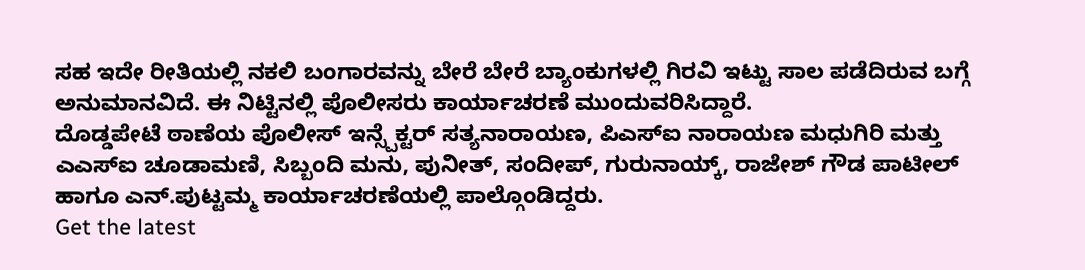ಸಹ ಇದೇ ರೀತಿಯಲ್ಲಿ ನಕಲಿ ಬಂಗಾರವನ್ನು ಬೇರೆ ಬೇರೆ ಬ್ಯಾಂಕುಗಳಲ್ಲಿ ಗಿರವಿ ಇಟ್ಟು ಸಾಲ ಪಡೆದಿರುವ ಬಗ್ಗೆ ಅನುಮಾನವಿದೆ. ಈ ನಿಟ್ಟಿನಲ್ಲಿ ಪೊಲೀಸರು ಕಾರ್ಯಾಚರಣೆ ಮುಂದುವರಿಸಿದ್ದಾರೆ.
ದೊಡ್ಡಪೇಟೆ ಠಾಣೆಯ ಪೊಲೀಸ್ ಇನ್ಸ್ಪೆಕ್ಟರ್ ಸತ್ಯನಾರಾಯಣ, ಪಿಎಸ್ಐ ನಾರಾಯಣ ಮಧುಗಿರಿ ಮತ್ತು ಎಎಸ್ಐ ಚೂಡಾಮಣಿ, ಸಿಬ್ಬಂದಿ ಮನು, ಪುನೀತ್, ಸಂದೀಪ್, ಗುರುನಾಯ್ಕ್, ರಾಜೇಶ್ ಗೌಡ ಪಾಟೀಲ್ ಹಾಗೂ ಎನ್.ಪುಟ್ಟಮ್ಮ ಕಾರ್ಯಾಚರಣೆಯಲ್ಲಿ ಪಾಲ್ಗೊಂಡಿದ್ದರು.
Get the latest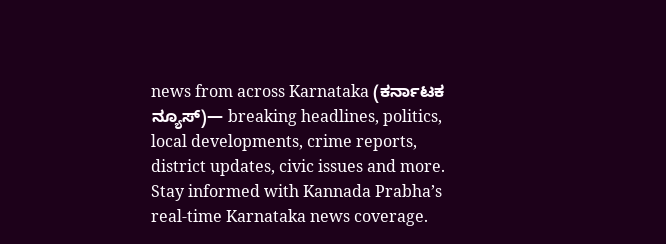news from across Karnataka (ಕರ್ನಾಟಕ ನ್ಯೂಸ್)— breaking headlines, politics, local developments, crime reports, district updates, civic issues and more. Stay informed with Kannada Prabha’s real‑time Karnataka news coverage.